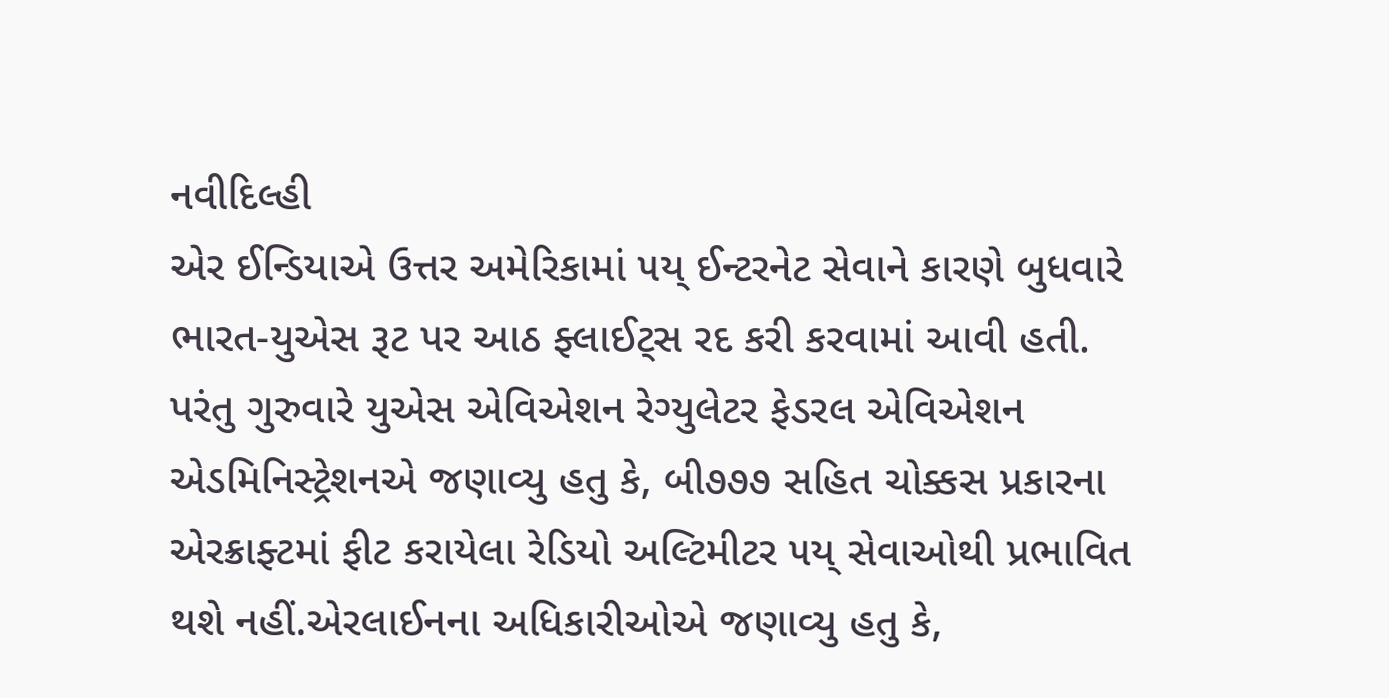નવીદિલ્હી
એર ઈન્ડિયાએ ઉત્તર અમેરિકામાં ૫ય્ ઈન્ટરનેટ સેવાને કારણે બુધવારે ભારત-યુએસ રૂટ પર આઠ ફ્લાઈટ્સ રદ કરી કરવામાં આવી હતી. પરંતુ ગુરુવારે યુએસ એવિએશન રેગ્યુલેટર ફેડરલ એવિએશન એડમિનિસ્ટ્રેશનએ જણાવ્યુ હતુ કે, બી૭૭૭ સહિત ચોક્કસ પ્રકારના એરક્રાફ્ટમાં ફીટ કરાયેલા રેડિયો અલ્ટિમીટર ૫ય્ સેવાઓથી પ્રભાવિત થશે નહીં.એરલાઈનના અધિકારીઓએ જણાવ્યુ હતુ કે,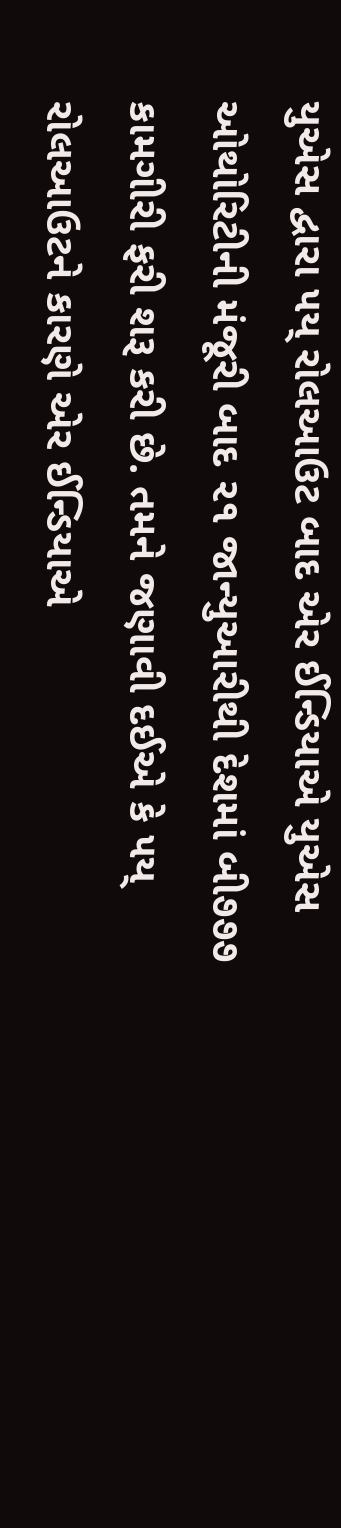યુએસ દ્વારા ૫ય્ રોલઆઉટ બાદ એર ઈન્ડિયાએ યુએસ ઓથોરિટીની મંજૂરી બાદ ૨૧ જાન્યુઆરીથી દેશમાં બી૭૭૭ કામગીરી ફરી શરૂ કરી છે. તમને જણાવી દઈએ કે ૫ય્ રોલઆઉટને કારણે એર ઈન્ડિયાએ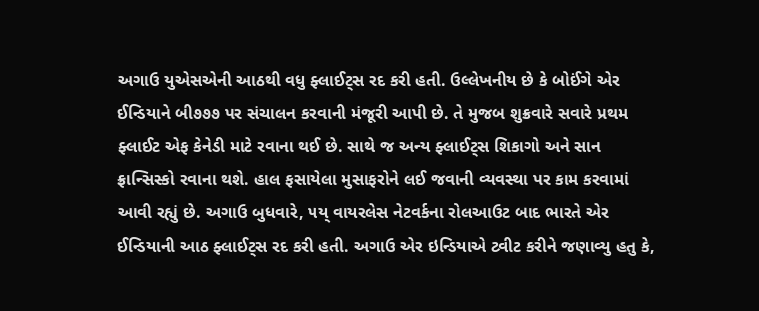અગાઉ યુએસએની આઠથી વધુ ફ્લાઈટ્સ રદ કરી હતી. ઉલ્લેખનીય છે કે બોઈંગે એર ઈન્ડિયાને બી૭૭૭ પર સંચાલન કરવાની મંજૂરી આપી છે. તે મુજબ શુક્રવારે સવારે પ્રથમ ફ્લાઈટ એફ કેનેડી માટે રવાના થઈ છે. સાથે જ અન્ય ફ્લાઈટ્સ શિકાગો અને સાન ફ્રાન્સિસ્કો રવાના થશે. હાલ ફસાયેલા મુસાફરોને લઈ જવાની વ્યવસ્થા પર કામ કરવામાં આવી રહ્યું છે. અગાઉ બુધવારે, ૫ય્ વાયરલેસ નેટવર્કના રોલઆઉટ બાદ ભારતે એર ઈન્ડિયાની આઠ ફ્લાઈટ્સ રદ કરી હતી. અગાઉ એર ઇન્ડિયાએ ટ્વીટ કરીને જણાવ્યુ હતુ કે,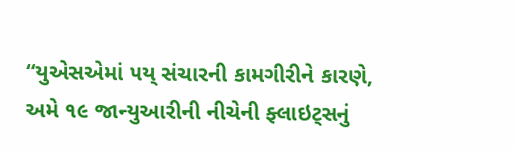“યુએસએમાં ૫ય્ સંચારની કામગીરીને કારણે, અમે ૧૯ જાન્યુઆરીની નીચેની ફ્લાઇટ્સનું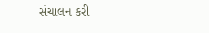સંચાલન કરી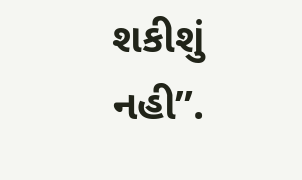શકીશું નહી”.